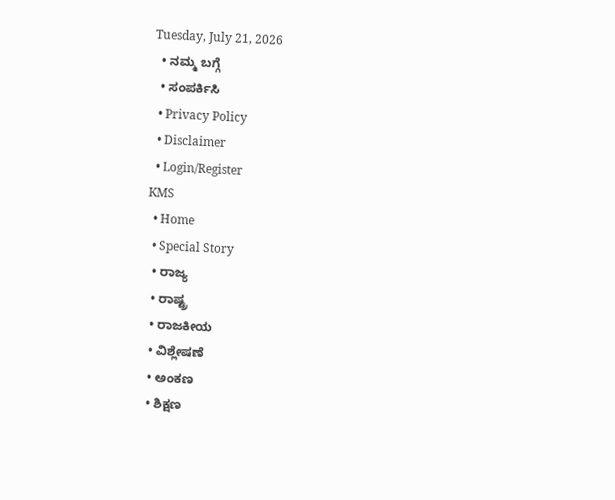Tuesday, July 21, 2026
  • ನಮ್ಮ ಬಗ್ಗೆ
  • ಸಂಪರ್ಕಿಸಿ
  • Privacy Policy
  • Disclaimer
  • Login/Register
KMS
  • Home
  • Special Story
  • ರಾಜ್ಯ
  • ರಾಷ್ಟ್ರ
  • ರಾಜಕೀಯ
  • ವಿಶ್ಲೇಷಣೆ
  • ಅಂಕಣ
  • ಶಿಕ್ಷಣ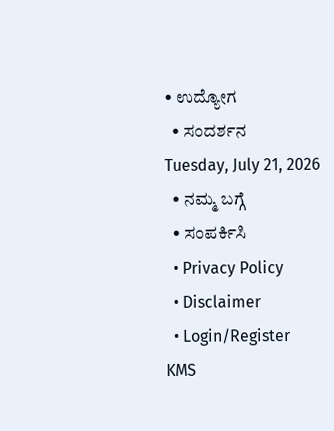• ಉದ್ಯೋಗ
  • ಸಂದರ್ಶನ
Tuesday, July 21, 2026
  • ನಮ್ಮ ಬಗ್ಗೆ
  • ಸಂಪರ್ಕಿಸಿ
  • Privacy Policy
  • Disclaimer
  • Login/Register
KMS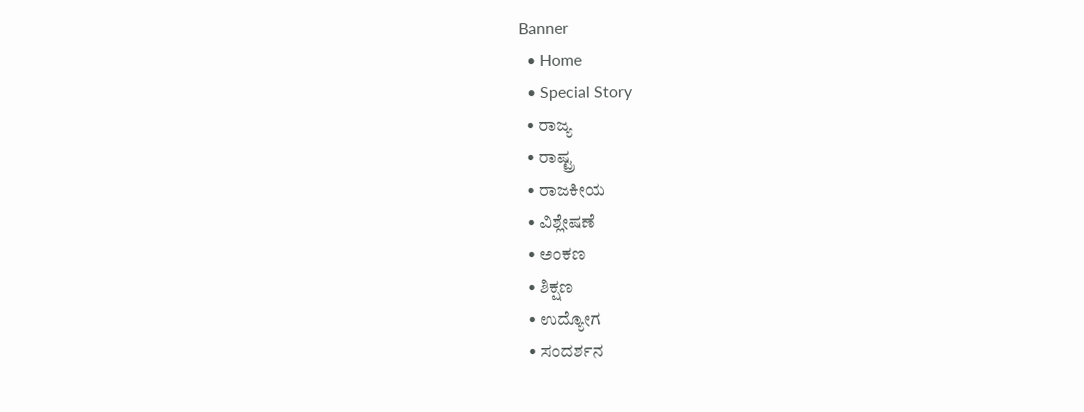Banner
  • Home
  • Special Story
  • ರಾಜ್ಯ
  • ರಾಷ್ಟ್ರ
  • ರಾಜಕೀಯ
  • ವಿಶ್ಲೇಷಣೆ
  • ಅಂಕಣ
  • ಶಿಕ್ಷಣ
  • ಉದ್ಯೋಗ
  • ಸಂದರ್ಶನ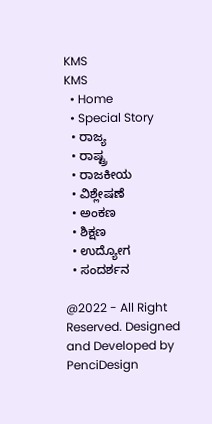KMS
KMS
  • Home
  • Special Story
  • ರಾಜ್ಯ
  • ರಾಷ್ಟ್ರ
  • ರಾಜಕೀಯ
  • ವಿಶ್ಲೇಷಣೆ
  • ಅಂಕಣ
  • ಶಿಕ್ಷಣ
  • ಉದ್ಯೋಗ
  • ಸಂದರ್ಶನ

@2022 - All Right Reserved. Designed and Developed by PenciDesign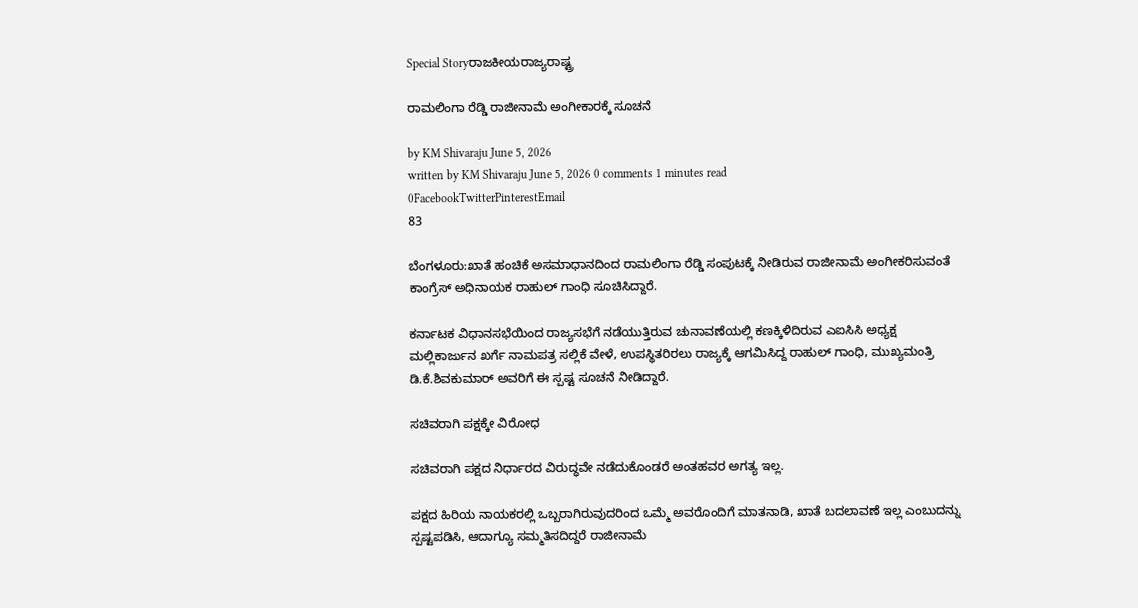Special Storyರಾಜಕೀಯರಾಜ್ಯರಾಷ್ಟ್ರ

ರಾಮಲಿಂಗಾ ರೆಡ್ಡಿ ರಾಜೀನಾಮೆ ಅಂಗೀಕಾರಕ್ಕೆ ಸೂಚನೆ

by KM Shivaraju June 5, 2026
written by KM Shivaraju June 5, 2026 0 comments 1 minutes read
0FacebookTwitterPinterestEmail
83

ಬೆಂಗಳೂರು:ಖಾತೆ ಹಂಚಿಕೆ ಅಸಮಾಧಾನದಿಂದ ರಾಮಲಿಂಗಾ ರೆಡ್ಡಿ ಸಂಪುಟಕ್ಕೆ ನೀಡಿರುವ ರಾಜೀನಾಮೆ ಅಂಗೀಕರಿಸುವಂತೆ ಕಾಂಗ್ರೆಸ್ ಅಧಿನಾಯಕ ರಾಹುಲ್ ಗಾಂಧಿ ಸೂಚಿಸಿದ್ದಾರೆ.

ಕರ್ನಾಟಕ ವಿಧಾನಸಭೆಯಿಂದ ರಾಜ್ಯಸಭೆಗೆ ನಡೆಯುತ್ತಿರುವ ಚುನಾವಣೆಯಲ್ಲಿ ಕಣಕ್ಕಿಳಿದಿರುವ ಎಐಸಿಸಿ ಅಧ್ಯಕ್ಷ ಮಲ್ಲಿಕಾರ್ಜುನ ಖರ್ಗೆ ನಾಮಪತ್ರ ಸಲ್ಲಿಕೆ ವೇಳೆ, ಉಪಸ್ಥಿತರಿರಲು ರಾಜ್ಯಕ್ಕೆ ಆಗಮಿಸಿದ್ದ ರಾಹುಲ್ ಗಾಂಧಿ, ಮುಖ್ಯಮಂತ್ರಿ ಡಿ.ಕೆ.ಶಿವಕುಮಾರ್ ಅವರಿಗೆ ಈ ಸ್ಪಷ್ಟ ಸೂಚನೆ ನೀಡಿದ್ದಾರೆ.

ಸಚಿವರಾಗಿ ಪಕ್ಷಕ್ಕೇ ವಿರೋಧ

ಸಚಿವರಾಗಿ ಪಕ್ಷದ ನಿರ್ಧಾರದ ವಿರುದ್ಧವೇ ನಡೆದುಕೊಂಡರೆ ಅಂತಹವರ ಅಗತ್ಯ ಇಲ್ಲ.

ಪಕ್ಷದ ಹಿರಿಯ ನಾಯಕರಲ್ಲಿ ಒಬ್ಬರಾಗಿರುವುದರಿಂದ ಒಮ್ಮೆ ಅವರೊಂದಿಗೆ ಮಾತನಾಡಿ, ಖಾತೆ ಬದಲಾವಣೆ ಇಲ್ಲ ಎಂಬುದನ್ನು ಸ್ಪಷ್ಟಪಡಿಸಿ, ಆದಾಗ್ಯೂ ಸಮ್ಮತಿಸದಿದ್ದರೆ ರಾಜೀನಾಮೆ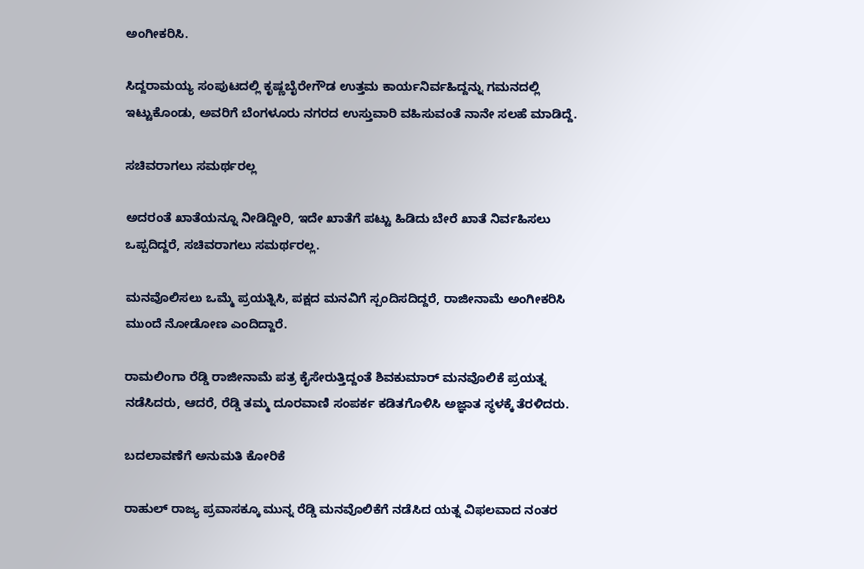ಅಂಗೀಕರಿಸಿ.

ಸಿದ್ದರಾಮಯ್ಯ ಸಂಪುಟದಲ್ಲಿ ಕೃಷ್ಣಬೈರೇಗೌಡ ಉತ್ತಮ ಕಾರ್ಯನಿರ್ವಹಿದ್ದನ್ನು ಗಮನದಲ್ಲಿ ಇಟ್ಟುಕೊಂಡು, ಅವರಿಗೆ ಬೆಂಗಳೂರು ನಗರದ ಉಸ್ತುವಾರಿ ವಹಿಸುವಂತೆ ನಾನೇ ಸಲಹೆ ಮಾಡಿದ್ದೆ.

ಸಚಿವರಾಗಲು ಸಮರ್ಥರಲ್ಲ

ಅದರಂತೆ ಖಾತೆಯನ್ನೂ ನೀಡಿದ್ದೀರಿ, ಇದೇ ಖಾತೆಗೆ ಪಟ್ಟು ಹಿಡಿದು ಬೇರೆ ಖಾತೆ ನಿರ್ವಹಿಸಲು ಒಪ್ಪದಿದ್ದರೆ, ಸಚಿವರಾಗಲು ಸಮರ್ಥರಲ್ಲ.

ಮನವೊಲಿಸಲು ಒಮ್ಮೆ ಪ್ರಯತ್ನಿಸಿ, ಪಕ್ಷದ ಮನವಿಗೆ ಸ್ಪಂದಿಸದಿದ್ದರೆ, ರಾಜೀನಾಮೆ ಅಂಗೀಕರಿಸಿ ಮುಂದೆ ನೋಡೋಣ ಎಂದಿದ್ದಾರೆ.

ರಾಮಲಿಂಗಾ ರೆಡ್ಡಿ ರಾಜೀನಾಮೆ ಪತ್ರ ಕೈಸೇರುತ್ತಿದ್ದಂತೆ ಶಿವಕುಮಾರ್ ಮನವೊಲಿಕೆ ಪ್ರಯತ್ನ ನಡೆಸಿದರು, ಆದರೆ, ರೆಡ್ಡಿ ತಮ್ಮ ದೂರವಾಣಿ ಸಂಪರ್ಕ ಕಡಿತಗೊಳಿಸಿ ಅಜ್ಞಾತ ಸ್ಥಳಕ್ಕೆ ತೆರಳಿದರು.

ಬದಲಾವಣೆಗೆ ಅನುಮತಿ ಕೋರಿಕೆ

ರಾಹುಲ್ ರಾಜ್ಯ ಪ್ರವಾಸಕ್ಕೂ ಮುನ್ನ ರೆಡ್ಡಿ ಮನವೊಲಿಕೆಗೆ ನಡೆಸಿದ ಯತ್ನ ವಿಫಲವಾದ ನಂತರ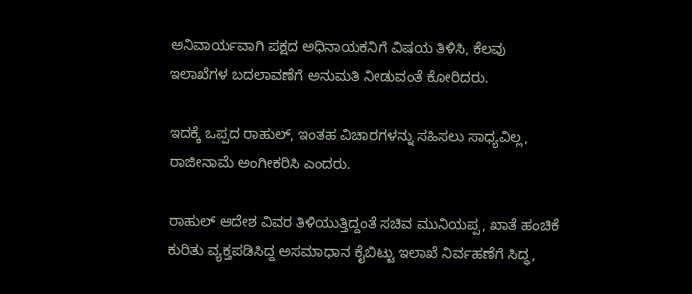ಅನಿವಾರ್ಯವಾಗಿ ಪಕ್ಷದ ಅಧಿನಾಯಕನಿಗೆ ವಿಷಯ ತಿಳಿಸಿ, ಕೆಲವು ಇಲಾಖೆಗಳ ಬದಲಾವಣೆಗೆ ಅನುಮತಿ ನೀಡುವಂತೆ ಕೋರಿದರು.

ಇದಕ್ಕೆ ಒಪ್ಪದ ರಾಹುಲ್, ಇಂತಹ ವಿಚಾರಗಳನ್ನು ಸಹಿಸಲು ಸಾಧ್ಯವಿಲ್ಲ, ರಾಜೀನಾಮೆ ಅಂಗೀಕರಿಸಿ ಎಂದರು.

ರಾಹುಲ್ ಆದೇಶ ವಿವರ ತಿಳಿಯುತ್ತಿದ್ದಂತೆ ಸಚಿವ ಮುನಿಯಪ್ಪ, ಖಾತೆ ಹಂಚಿಕೆ ಕುರಿತು ವ್ಯಕ್ತಪಡಿಸಿದ್ದ ಅಸಮಾಧಾನ ಕೈಬಿಟ್ಟು ಇಲಾಖೆ ನಿರ್ವಹಣೆಗೆ ಸಿದ್ಧ,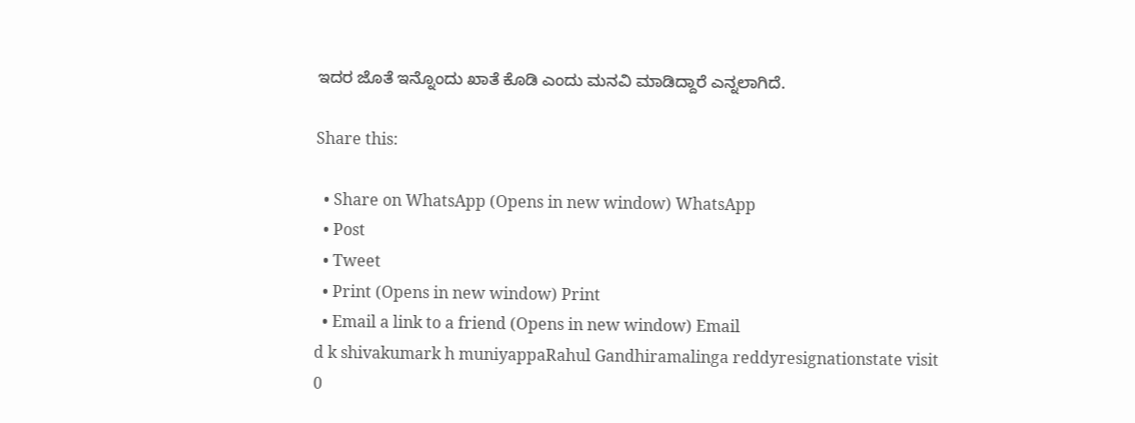ಇದರ ಜೊತೆ ಇನ್ನೊಂದು ಖಾತೆ ಕೊಡಿ ಎಂದು ಮನವಿ ಮಾಡಿದ್ದಾರೆ ಎನ್ನಲಾಗಿದೆ.

Share this:

  • Share on WhatsApp (Opens in new window) WhatsApp
  • Post
  • Tweet
  • Print (Opens in new window) Print
  • Email a link to a friend (Opens in new window) Email
d k shivakumark h muniyappaRahul Gandhiramalinga reddyresignationstate visit
0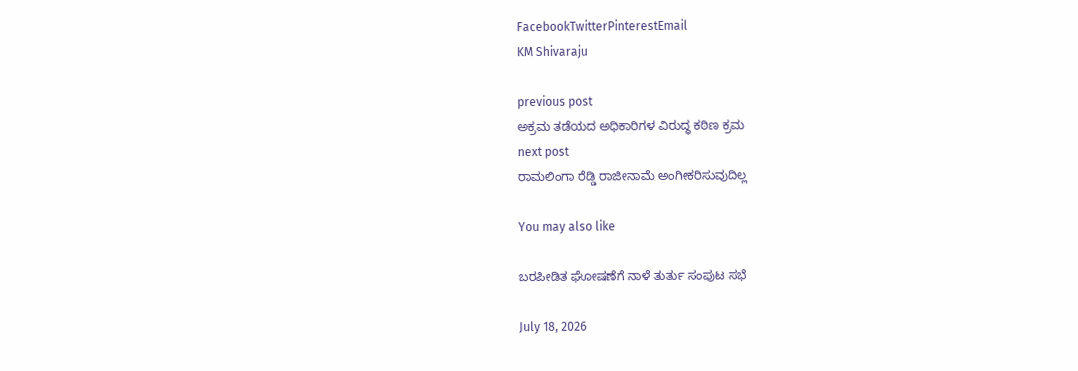FacebookTwitterPinterestEmail
KM Shivaraju

previous post
ಅಕ್ರಮ ತಡೆಯದ ಅಧಿಕಾರಿಗಳ ವಿರುದ್ಧ ಕಠಿಣ ಕ್ರಮ
next post
ರಾಮಲಿಂಗಾ ರೆಡ್ಡಿ ರಾಜೀನಾಮೆ ಅಂಗೀಕರಿಸುವುದಿಲ್ಲ

You may also like

ಬರಪೀಡಿತ ಘೋಷಣೆಗೆ ನಾಳೆ ತುರ್ತು ಸಂಪುಟ ಸಭೆ

July 18, 2026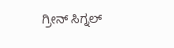ಗ್ರೀನ್ ಸಿಗ್ನಲ್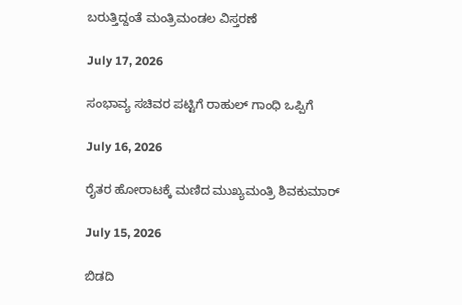ಬರುತ್ತಿದ್ದಂತೆ ಮಂತ್ರಿಮಂಡಲ ವಿಸ್ತರಣೆ

July 17, 2026

ಸಂಭಾವ್ಯ ಸಚಿವರ ಪಟ್ಟಿಗೆ ರಾಹುಲ್ ಗಾಂಧಿ ಒಪ್ಪಿಗೆ

July 16, 2026

ರೈತರ ಹೋರಾಟಕ್ಕೆ ಮಣಿದ ಮುಖ್ಯಮಂತ್ರಿ ಶಿವಕುಮಾರ್

July 15, 2026

ಬಿಡದಿ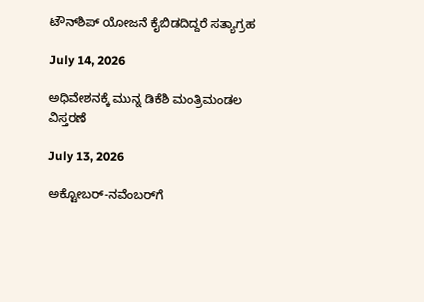ಟೌನ್‌ಶಿಪ್ ಯೋಜನೆ ಕೈಬಿಡದಿದ್ದರೆ ಸತ್ಯಾಗ್ರಹ

July 14, 2026

ಅಧಿವೇಶನಕ್ಕೆ ಮುನ್ನ ಡಿಕೆಶಿ ಮಂತ್ರಿಮಂಡಲ ವಿಸ್ತರಣೆ

July 13, 2026

ಅಕ್ಟೋಬರ್-ನವೆಂಬರ್‌ಗೆ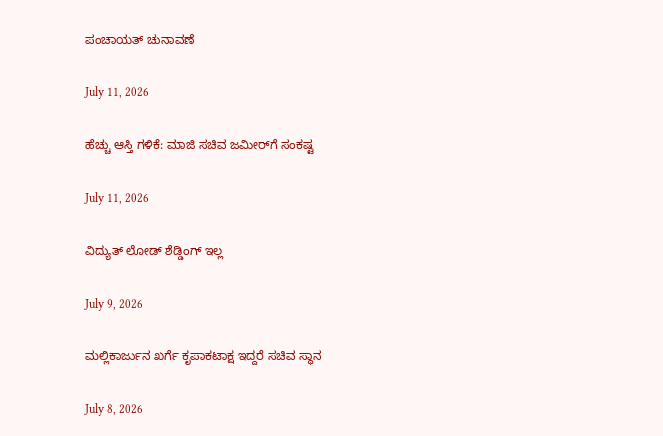ಪಂಚಾಯತ್ ಚುನಾವಣೆ

July 11, 2026

ಹೆಚ್ಚು ಆಸ್ತಿ ಗಳಿಕೆ: ಮಾಜಿ ಸಚಿವ ಜಮೀರ್‌ಗೆ ಸಂಕಷ್ಟ

July 11, 2026

ವಿದ್ಯುತ್ ಲೋಡ್ ಶೆಡ್ಡಿಂಗ್ ಇಲ್ಲ

July 9, 2026

ಮಲ್ಲಿಕಾರ್ಜುನ ಖರ್ಗೆ ಕೃಪಾಕಟಾಕ್ಷ ಇದ್ದರೆ ಸಚಿವ ಸ್ಥಾನ

July 8, 2026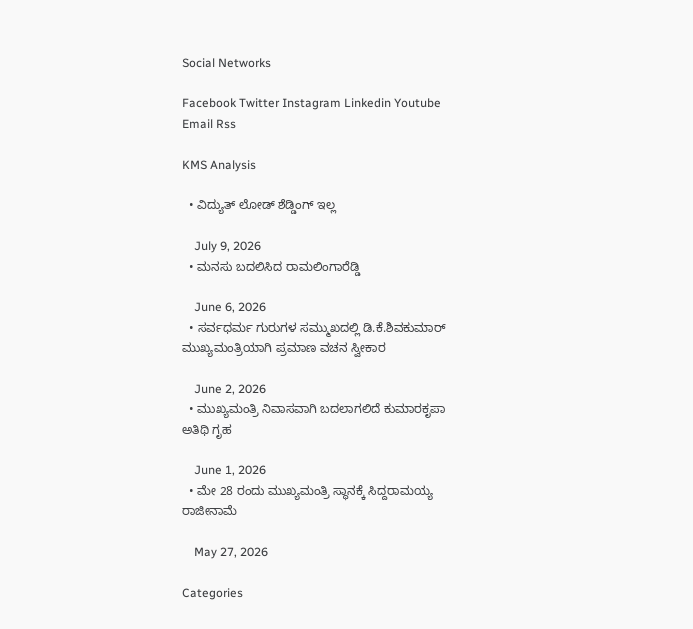Social Networks

Facebook Twitter Instagram Linkedin Youtube Email Rss

KMS Analysis

  • ವಿದ್ಯುತ್ ಲೋಡ್ ಶೆಡ್ಡಿಂಗ್ ಇಲ್ಲ

    July 9, 2026
  • ಮನಸು ಬದಲಿಸಿದ ರಾಮಲಿಂಗಾರೆಡ್ಡಿ

    June 6, 2026
  • ಸರ್ವಧರ್ಮ ಗುರುಗಳ ಸಮ್ಮುಖದಲ್ಲಿ ಡಿ.ಕೆ.ಶಿವಕುಮಾರ್ ಮುಖ್ಯಮಂತ್ರಿಯಾಗಿ ಪ್ರಮಾಣ ವಚನ‌ ಸ್ವೀಕಾರ

    June 2, 2026
  • ಮುಖ್ಯಮಂತ್ರಿ ನಿವಾಸವಾಗಿ ಬದಲಾಗಲಿದೆ ಕುಮಾರಕೃಪಾ ಅತಿಥಿ ಗೃಹ

    June 1, 2026
  • ಮೇ 28 ರಂದು ಮುಖ್ಯಮಂತ್ರಿ ಸ್ಥಾನಕ್ಕೆ ಸಿದ್ದರಾಮಯ್ಯ ರಾಜೀನಾಮೆ

    May 27, 2026

Categories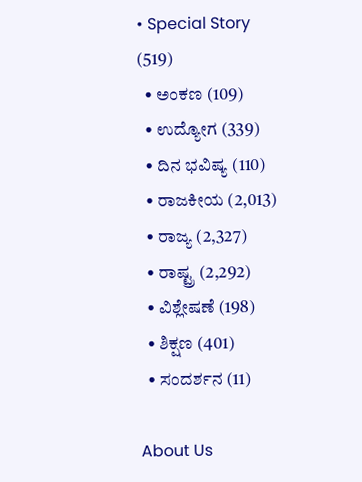• Special Story (519)
  • ಅಂಕಣ (109)
  • ಉದ್ಯೋಗ (339)
  • ದಿನ ಭವಿಷ್ಯ (110)
  • ರಾಜಕೀಯ (2,013)
  • ರಾಜ್ಯ (2,327)
  • ರಾಷ್ಟ್ರ (2,292)
  • ವಿಶ್ಲೇಷಣೆ (198)
  • ಶಿಕ್ಷಣ (401)
  • ಸಂದರ್ಶನ (11)

About Us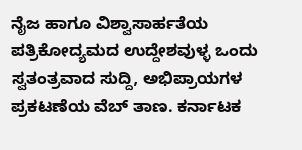ನೈಜ ಹಾಗೂ ವಿಶ್ವಾಸಾರ್ಹತೆಯ ಪತ್ರಿಕೋದ್ಯಮದ ಉದ್ದೇಶವುಳ್ಳ ಒಂದು ಸ್ವತಂತ್ರವಾದ ಸುದ್ದಿ, ಅಭಿಪ್ರಾಯಗಳ ಪ್ರಕಟಣೆಯ ವೆಬ್ ತಾಣ. ಕರ್ನಾಟಕ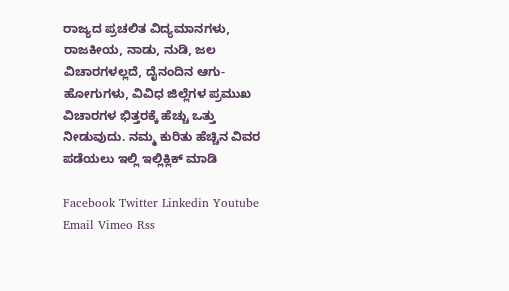ರಾಜ್ಯದ ಪ್ರಚಲಿತ ವಿದ್ಯಮಾನಗಳು, ರಾಜಕೀಯ, ನಾಡು, ನುಡಿ, ಜಲ ವಿಚಾರಗಳಲ್ಲದೆ, ದೈನಂದಿನ ಆಗು-ಹೋಗುಗಳು, ವಿವಿಧ ಜಿಲ್ಲೆಗಳ ಪ್ರಮುಖ ವಿಚಾರಗಳ ಭಿತ್ತರಕ್ಕೆ ಹೆಚ್ಚು ಒತ್ತು ನೀಡುವುದು. ನಮ್ಮ ಕುರಿತು ಹೆಚ್ಚಿನ ವಿವರ ಪಡೆಯಲು ಇಲ್ಲಿ ಇಲ್ಲಿಕ್ಲಿಕ್‌ ಮಾಡಿ

Facebook Twitter Linkedin Youtube Email Vimeo Rss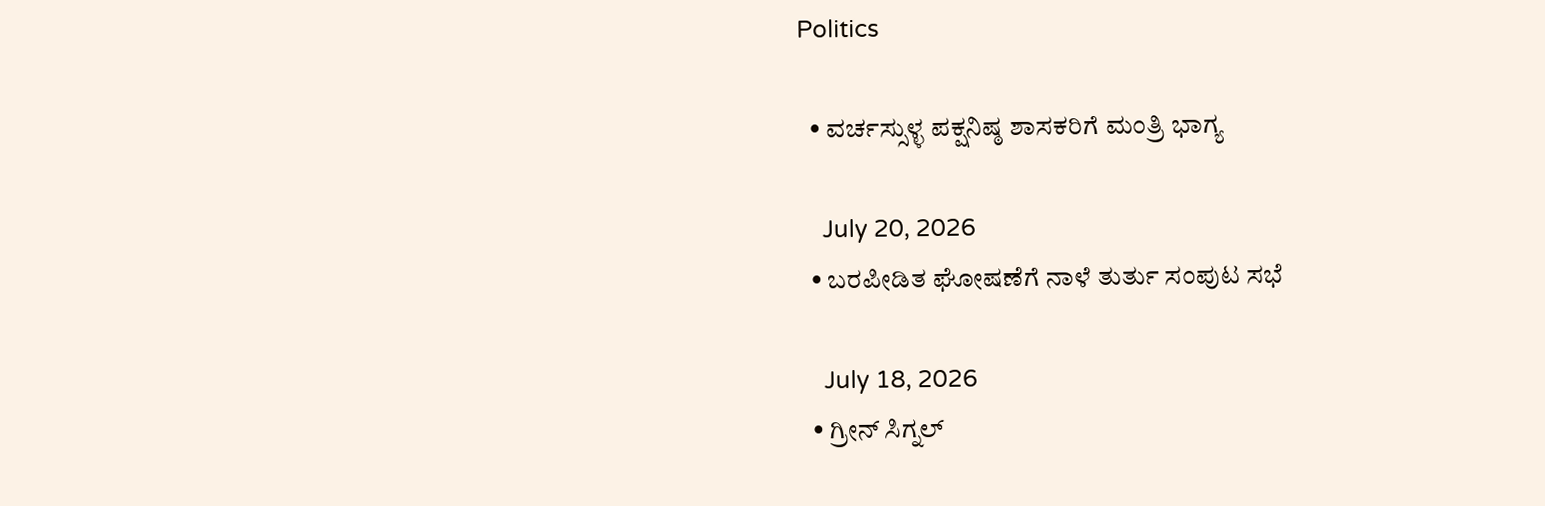Politics

  • ವರ್ಚಸ್ಸುಳ್ಳ ಪಕ್ಷನಿಷ್ಠ ಶಾಸಕರಿಗೆ ಮಂತ್ರಿ ಭಾಗ್ಯ

    July 20, 2026
  • ಬರಪೀಡಿತ ಘೋಷಣೆಗೆ ನಾಳೆ ತುರ್ತು ಸಂಪುಟ ಸಭೆ

    July 18, 2026
  • ಗ್ರೀನ್ ಸಿಗ್ನಲ್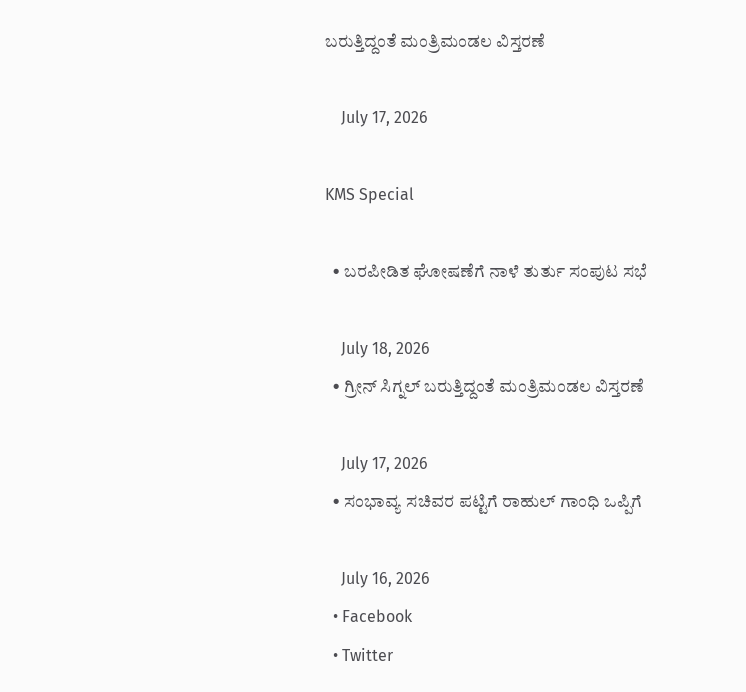ಬರುತ್ತಿದ್ದಂತೆ ಮಂತ್ರಿಮಂಡಲ ವಿಸ್ತರಣೆ

    July 17, 2026

KMS Special

  • ಬರಪೀಡಿತ ಘೋಷಣೆಗೆ ನಾಳೆ ತುರ್ತು ಸಂಪುಟ ಸಭೆ

    July 18, 2026
  • ಗ್ರೀನ್ ಸಿಗ್ನಲ್ ಬರುತ್ತಿದ್ದಂತೆ ಮಂತ್ರಿಮಂಡಲ ವಿಸ್ತರಣೆ

    July 17, 2026
  • ಸಂಭಾವ್ಯ ಸಚಿವರ ಪಟ್ಟಿಗೆ ರಾಹುಲ್ ಗಾಂಧಿ ಒಪ್ಪಿಗೆ

    July 16, 2026
  • Facebook
  • Twitter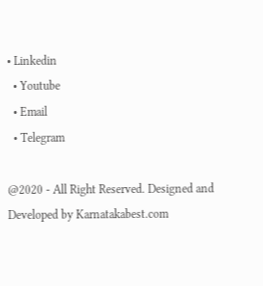• Linkedin
  • Youtube
  • Email
  • Telegram

@2020 - All Right Reserved. Designed and Developed by Karnatakabest.com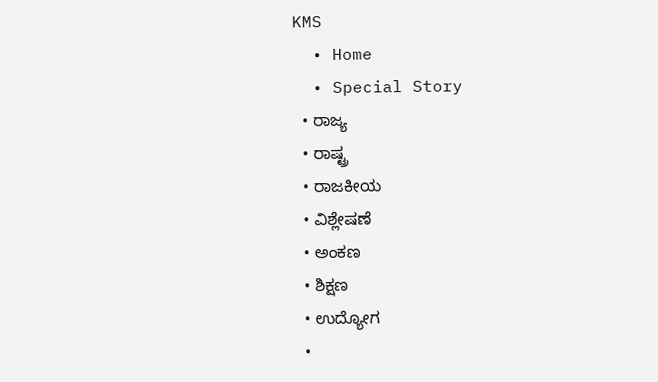KMS
  • Home
  • Special Story
  • ರಾಜ್ಯ
  • ರಾಷ್ಟ್ರ
  • ರಾಜಕೀಯ
  • ವಿಶ್ಲೇಷಣೆ
  • ಅಂಕಣ
  • ಶಿಕ್ಷಣ
  • ಉದ್ಯೋಗ
  •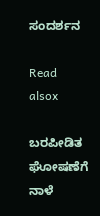ಸಂದರ್ಶನ

Read alsox

ಬರಪೀಡಿತ ಘೋಷಣೆಗೆ ನಾಳೆ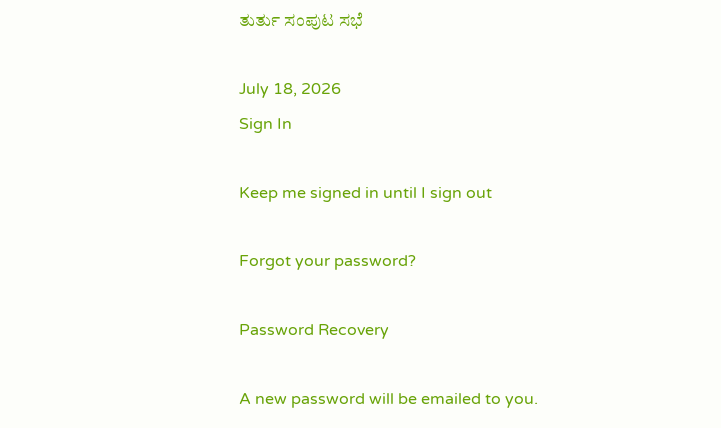ತುರ್ತು ಸಂಪುಟ ಸಭೆ

July 18, 2026
Sign In

Keep me signed in until I sign out

Forgot your password?

Password Recovery

A new password will be emailed to you.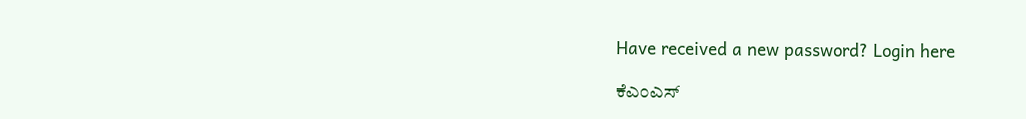Have received a new password? Login here

ಕೆಎಂಎಸ್‌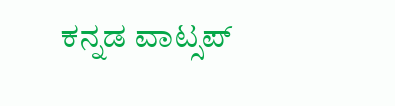ಕನ್ನಡ ವಾಟ್ಸಪ್‌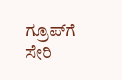ಗ್ರೂಪ್‌ಗೆ ಸೇರಿ